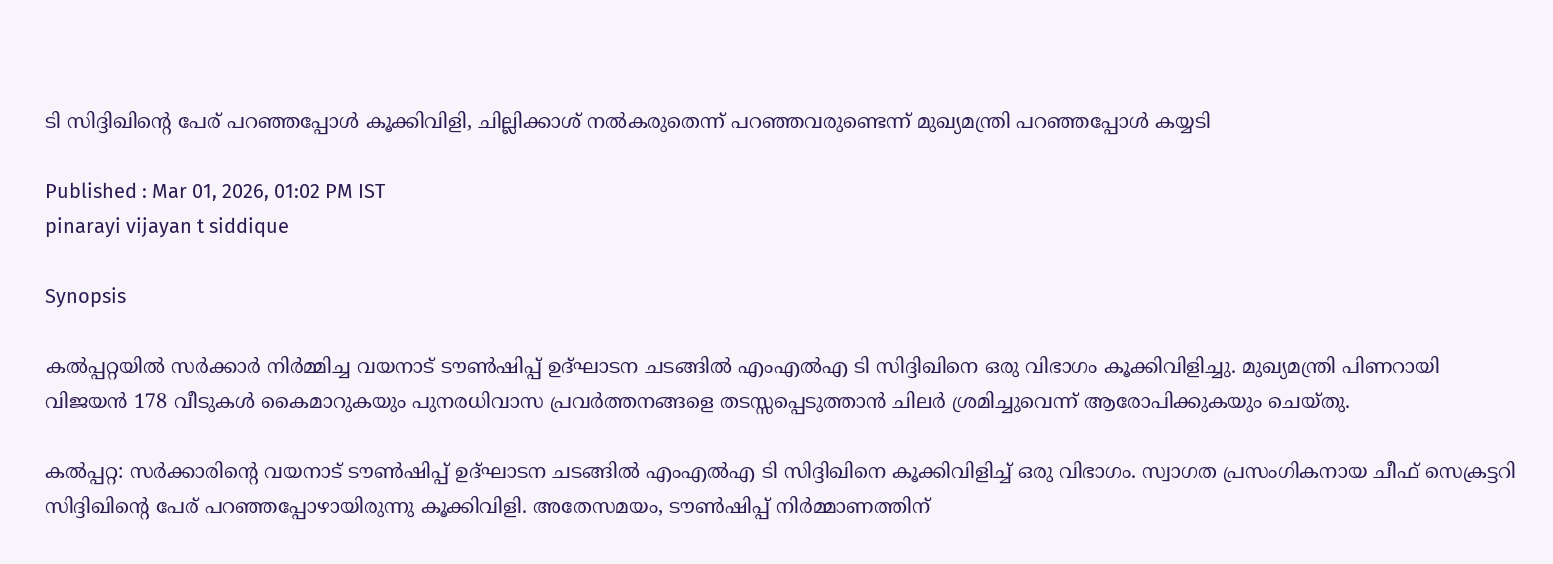ടി സിദ്ദിഖിന്‍റെ പേര് പറഞ്ഞപ്പോൾ കൂക്കിവിളി, ചില്ലിക്കാശ് നൽകരുതെന്ന് പറഞ്ഞവരുണ്ടെന്ന് മുഖ്യമന്ത്രി പറഞ്ഞപ്പോൾ കയ്യടി

Published : Mar 01, 2026, 01:02 PM IST
pinarayi vijayan t siddique

Synopsis

കൽപ്പറ്റയിൽ സർക്കാർ നിർമ്മിച്ച വയനാട് ടൗൺഷിപ്പ് ഉദ്ഘാടന ചടങ്ങിൽ എംഎൽഎ ടി സിദ്ദിഖിനെ ഒരു വിഭാഗം കൂക്കിവിളിച്ചു. മുഖ്യമന്ത്രി പിണറായി വിജയൻ 178 വീടുകൾ കൈമാറുകയും പുനരധിവാസ പ്രവർത്തനങ്ങളെ തടസ്സപ്പെടുത്താൻ ചിലർ ശ്രമിച്ചുവെന്ന് ആരോപിക്കുകയും ചെയ്തു.

കൽപ്പറ്റ: സർക്കാരിന്‍റെ വയനാട് ടൗണ്‍ഷിപ്പ് ഉദ്ഘാടന ചടങ്ങിൽ എംഎല്‍എ ടി സിദ്ദിഖിനെ കൂക്കിവിളിച്ച് ഒരു വിഭാഗം. സ്വാഗത പ്രസംഗികനായ ചീഫ് സെക്രട്ടറി സിദ്ദിഖിന്‍റെ പേര് പറഞ്ഞപ്പോഴായിരുന്നു കൂക്കിവിളി. അതേസമയം, ടൗണ്‍ഷിപ്പ് നിർമ്മാണത്തിന്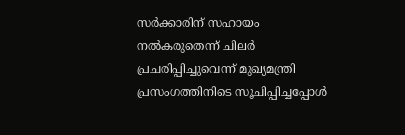സർക്കാരിന് സഹായം നൽകരുതെന്ന് ചിലര്‍ പ്രചരിപ്പിച്ചുവെന്ന് മുഖ്യമന്ത്രി പ്രസംഗത്തിനിടെ സൂചിപ്പിച്ചപ്പോൾ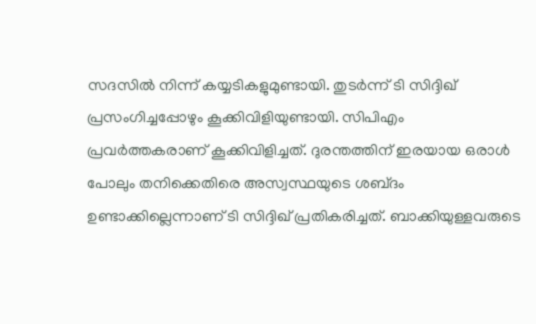സദസിൽ നിന്ന് കയ്യടികളുമുണ്ടായി. തുടര്‍ന്ന് ടി സിദ്ദിഖ് പ്രസംഗിച്ചപ്പോഴും കൂക്കിവിളിയുണ്ടായി. സിപിഎം പ്രവർത്തകരാണ് കൂക്കിവിളിച്ചത്. ദുരന്തത്തിന് ഇരയായ ഒരാൾ പോലും തനിക്കെതിരെ അസ്വസ്ഥയുടെ ശബ്‍ദം ഉണ്ടാക്കില്ലെന്നാണ് ടി സിദ്ദിഖ് പ്രതികരിച്ചത്. ബാക്കിയുള്ളവരുടെ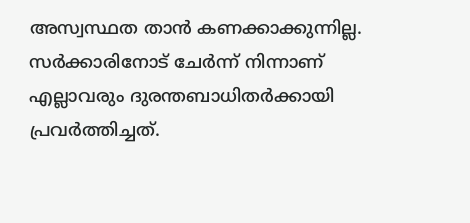അസ്വസ്ഥത താൻ കണക്കാക്കുന്നില്ല. സർക്കാരിനോട് ചേർന്ന് നിന്നാണ് എല്ലാവരും ദുരന്തബാധിതർക്കായി പ്രവർത്തിച്ചത്.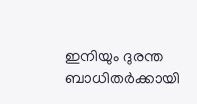ഇനിയും ദുരന്ത ബാധിതർക്കായി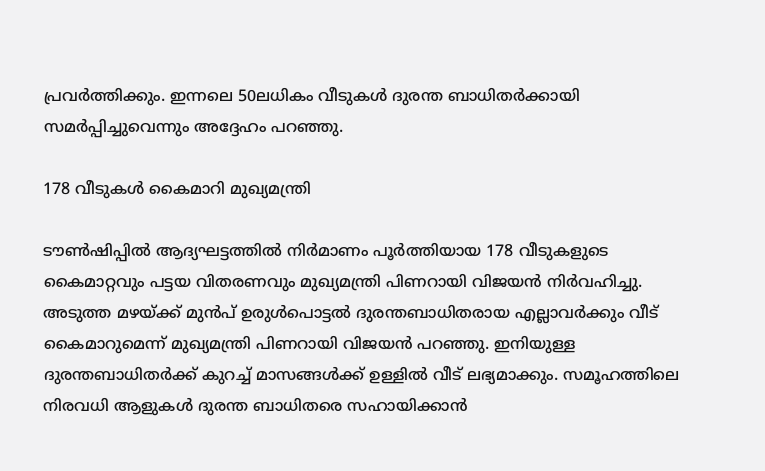പ്രവർത്തിക്കും. ഇന്നലെ 50ലധികം വീടുകൾ ദുരന്ത ബാധിതർക്കായി സമർപ്പിച്ചുവെന്നും അദ്ദേഹം പറഞ്ഞു.

178 വീടുകൾ കൈമാറി മുഖ്യമന്ത്രി

ടൗണ്‍ഷിപ്പിൽ ആദ്യഘട്ടത്തിൽ നിര്‍മാണം പൂര്‍ത്തിയായ 178 വീടുകളുടെ കൈമാറ്റവും പട്ടയ വിതരണവും മുഖ്യമന്ത്രി പിണറായി വിജയൻ നിര്‍വഹിച്ചു. അടുത്ത മഴയ്ക്ക് മുന്‍പ് ഉരുള്‍പൊട്ടൽ ദുരന്തബാധിതരായ എല്ലാവര്‍ക്കും വീട് കൈമാറുമെന്ന് മുഖ്യമന്ത്രി പിണറായി വിജയൻ പറഞ്ഞു. ഇനിയുള്ള ദുരന്തബാധിതർക്ക് കുറച്ച് മാസങ്ങൾക്ക് ഉള്ളിൽ വീട് ലഭ്യമാക്കും. സമൂഹത്തിലെ നിരവധി ആളുകൾ ദുരന്ത ബാധിതരെ സഹായിക്കാൻ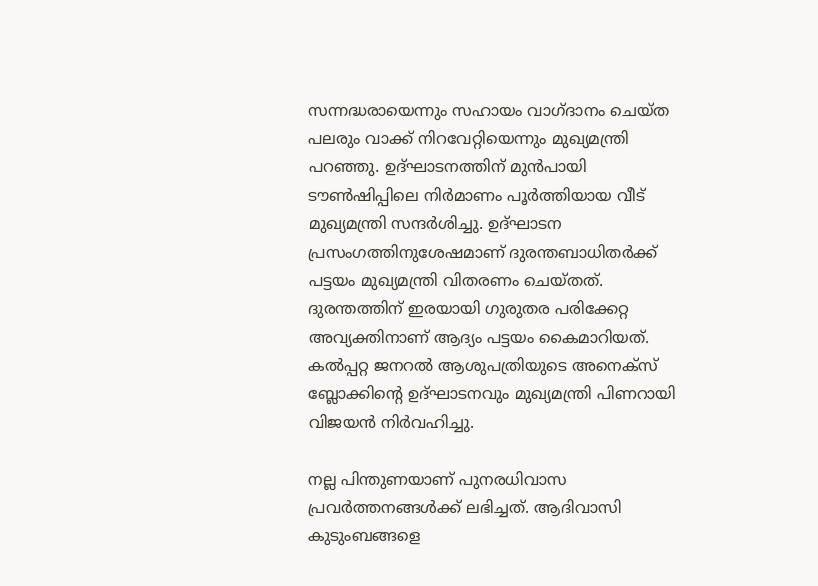സന്നദ്ധരായെന്നും സഹായം വാഗ്ദാനം ചെയ്ത പലരും വാക്ക് നിറവേറ്റിയെന്നും മുഖ്യമന്ത്രി പറഞ്ഞു. ഉദ്ഘാടനത്തിന് മുന്‍പായി ടൗണ്‍ഷിപ്പിലെ നിര്‍മാണം പൂര്‍ത്തിയായ വീട് മുഖ്യമന്ത്രി സന്ദര്‍ശിച്ചു. ഉദ്ഘാടന പ്രസംഗത്തിനുശേഷമാണ് ദുരന്തബാധിതർക്ക് പട്ടയം മുഖ്യമന്ത്രി വിതരണം ചെയ്തത്. ദുരന്തത്തിന് ഇരയായി ഗുരുതര പരിക്കേറ്റ അവ്യക്തിനാണ് ആദ്യം പട്ടയം കൈമാറിയത്. കല്‍പ്പറ്റ ജനറൽ ആശുപത്രിയുടെ അനെക്സ് ബ്ലോക്കിന്‍റെ ഉദ്ഘാടനവും മുഖ്യമന്ത്രി പിണറായി വിജയൻ നിര്‍വഹിച്ചു.

നല്ല പിന്തുണയാണ് പുനരധിവാസ പ്രവർത്തനങ്ങൾക്ക് ലഭിച്ചത്. ആദിവാസി കുടുംബങ്ങളെ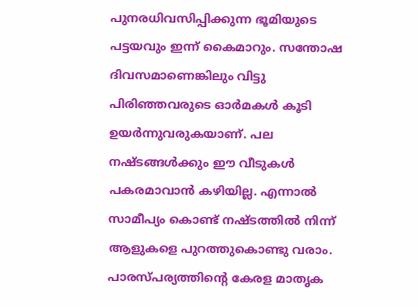പുനരധിവസിപ്പിക്കുന്ന ഭൂമിയുടെ പട്ടയവും ഇന്ന് കൈമാറും. സന്തോഷ ദിവസമാണെങ്കിലും വിട്ടു പിരിഞ്ഞവരുടെ ഓർമകൾ കൂടി ഉയർന്നുവരുകയാണ്. പല നഷ്ടങ്ങൾക്കും ഈ വീടുകള്‍ പകരമാവാൻ കഴിയില്ല. എന്നാൽ സാമീപ്യം കൊണ്ട് നഷ്ടത്തിൽ നിന്ന് ആളുകളെ പുറത്തുകൊണ്ടു വരാം. പാരസ്പര്യത്തിന്‍റെ കേരള മാതൃക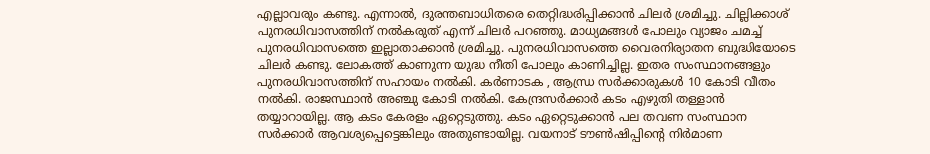എല്ലാവരും കണ്ടു. എന്നാൽ, ദുരന്തബാധിതരെ തെറ്റിദ്ധരിപ്പിക്കാൻ ചിലർ ശ്രമിച്ചു. ചില്ലിക്കാശ് പുനരധിവാസത്തിന് നൽകരുത് എന്ന് ചിലർ പറഞ്ഞു. മാധ്യമങ്ങൾ പോലും വ്യാജം ചമച്ച് പുനരധിവാസത്തെ ഇല്ലാതാക്കാൻ ശ്രമിച്ചു. പുനരധിവാസത്തെ വൈരനിര്യാതന ബുദ്ധിയോടെ ചിലർ കണ്ടു. ലോകത്ത് കാണുന്ന യുദ്ധ നീതി പോലും കാണിച്ചില്ല. ഇതര സംസ്ഥാനങ്ങളും പുനരധിവാസത്തിന് സഹായം നൽകി. കർണാടക , ആന്ധ്ര സർക്കാരുകള്‍ 10 കോടി വീതം നൽകി. രാജസ്ഥാൻ അഞ്ചു കോടി നൽകി. കേന്ദ്രസർക്കാർ കടം എഴുതി തള്ളാൻ തയ്യാറായില്ല. ആ കടം കേരളം ഏറ്റെടുത്തു. കടം ഏറ്റെടുക്കാൻ പല തവണ സംസ്ഥാന സർക്കാര്‍ ആവശ്യപ്പെട്ടെങ്കിലും അതുണ്ടായില്ല. വയനാട് ടൗണ്‍ഷിപ്പിന്‍റെ നിർമാണ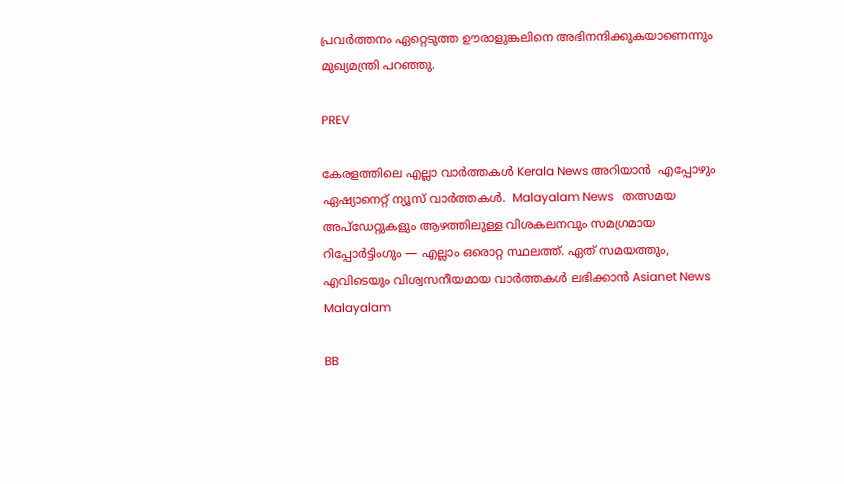പ്രവർത്തനം ഏറ്റെടുത്ത ഊരാളുങ്കലിനെ അഭിനന്ദിക്കുകയാണെന്നും മുഖ്യമന്ത്രി പറഞ്ഞു.

PREV

കേരളത്തിലെ എല്ലാ വാർത്തകൾ Kerala News അറിയാൻ  എപ്പോഴും ഏഷ്യാനെറ്റ് ന്യൂസ് വാർത്തകൾ.  Malayalam News   തത്സമയ അപ്‌ഡേറ്റുകളും ആഴത്തിലുള്ള വിശകലനവും സമഗ്രമായ റിപ്പോർട്ടിംഗും — എല്ലാം ഒരൊറ്റ സ്ഥലത്ത്. ഏത് സമയത്തും, എവിടെയും വിശ്വസനീയമായ വാർത്തകൾ ലഭിക്കാൻ Asianet News Malayalam

BB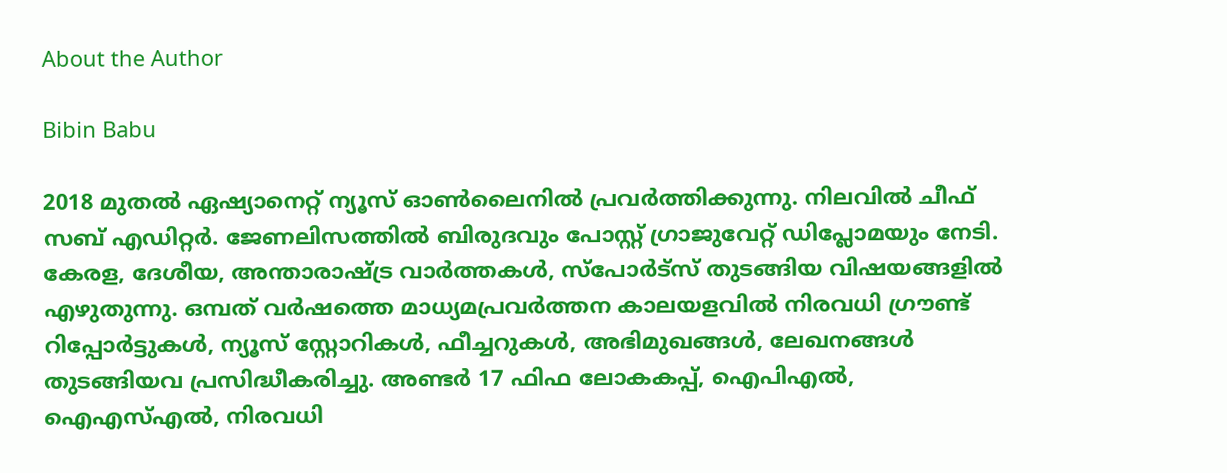About the Author

Bibin Babu

2018 മുതല്‍ ഏഷ്യാനെറ്റ് ന്യൂസ് ഓണ്‍ലൈനില്‍ പ്രവര്‍ത്തിക്കുന്നു. നിലവില്‍ ചീഫ് സബ് എഡിറ്റർ. ജേണലിസത്തില്‍ ബിരുദവും പോസ്റ്റ് ഗ്രാജുവേറ്റ് ഡിപ്ലോമയും നേടി. കേരള, ദേശീയ, അന്താരാഷ്ട്ര വാര്‍ത്തകള്‍, സ്പോര്‍ട്സ് തുടങ്ങിയ വിഷയങ്ങളില്‍ എഴുതുന്നു. ഒമ്പത് വര്‍ഷത്തെ മാധ്യമപ്രവര്‍ത്തന കാലയളവില്‍ നിരവധി ഗ്രൗണ്ട് റിപ്പോര്‍ട്ടുകള്‍, ന്യൂസ് സ്റ്റോറികള്‍, ഫീച്ചറുകള്‍, അഭിമുഖങ്ങള്‍, ലേഖനങ്ങള്‍ തുടങ്ങിയവ പ്രസിദ്ധീകരിച്ചു. അണ്ടര്‍ 17 ഫിഫ ലോകകപ്പ്, ഐപിഎൽ, ഐഎസ്എൽ, നിരവധി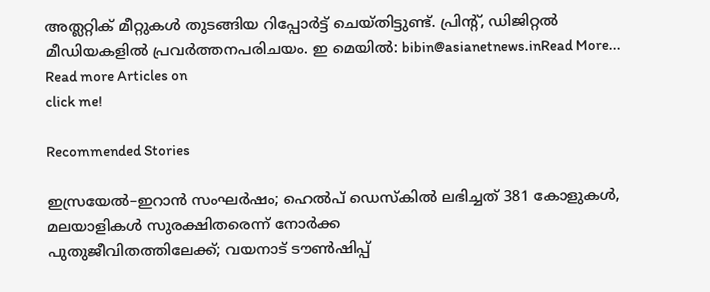അത്ലറ്റിക് മീറ്റുകൾ തുടങ്ങിയ റിപ്പോര്‍ട്ട് ചെയ്തിട്ടുണ്ട്. പ്രിന്‍റ്, ഡിജിറ്റല്‍ മീഡിയകളില്‍ പ്രവര്‍ത്തനപരിചയം. ഇ മെയില്‍: bibin@asianetnews.inRead More...
Read more Articles on
click me!

Recommended Stories

ഇസ്രയേൽ–ഇറാൻ സംഘർഷം; ഹെൽപ്‌ ഡെസ്കില്‍ ലഭിച്ചത് 381 കോളുകള്‍, മലയാളികൾ സുരക്ഷിതരെന്ന് നോർക്ക
പുതുജീവിതത്തിലേക്ക്; വയനാട് ടൗണ്‍ഷിപ്പ്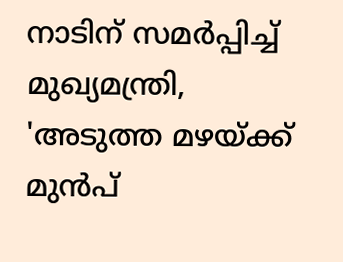നാടിന് സമര്‍പ്പിച്ച് മുഖ്യമന്ത്രി, 'അടുത്ത മഴയ്ക്ക് മുന്‍പ്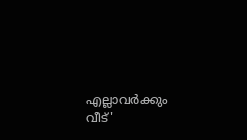എല്ലാവര്‍ക്കും വീട്'